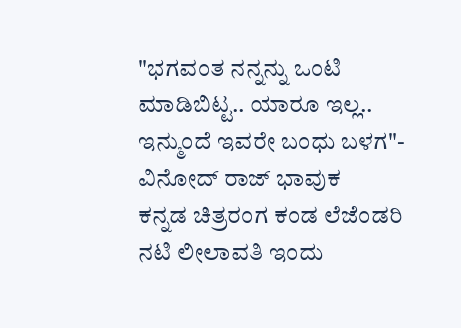"ಭಗವಂತ ನನ್ನನ್ನು ಒಂಟಿ ಮಾಡಿಬಿಟ್ಟ.. ಯಾರೂ ಇಲ್ಲ.. ಇನ್ಮುಂದೆ ಇವರೇ ಬಂಧು ಬಳಗ"- ವಿನೋದ್ ರಾಜ್ ಭಾವುಕ
ಕನ್ನಡ ಚಿತ್ರರಂಗ ಕಂಡ ಲೆಜೆಂಡರಿ ನಟಿ ಲೀಲಾವತಿ ಇಂದು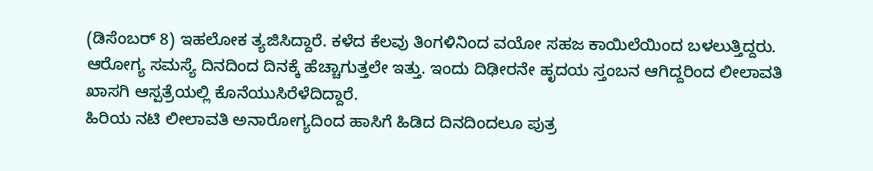(ಡಿಸೆಂಬರ್ 8) ಇಹಲೋಕ ತ್ಯಜಿಸಿದ್ದಾರೆ. ಕಳೆದ ಕೆಲವು ತಿಂಗಳಿನಿಂದ ವಯೋ ಸಹಜ ಕಾಯಿಲೆಯಿಂದ ಬಳಲುತ್ತಿದ್ದರು. ಆರೋಗ್ಯ ಸಮಸ್ಯೆ ದಿನದಿಂದ ದಿನಕ್ಕೆ ಹೆಚ್ಚಾಗುತ್ತಲೇ ಇತ್ತು. ಇಂದು ದಿಢೀರನೇ ಹೃದಯ ಸ್ತಂಬನ ಆಗಿದ್ದರಿಂದ ಲೀಲಾವತಿ ಖಾಸಗಿ ಆಸ್ಪತ್ರೆಯಲ್ಲಿ ಕೊನೆಯುಸಿರೆಳೆದಿದ್ದಾರೆ.
ಹಿರಿಯ ನಟಿ ಲೀಲಾವತಿ ಅನಾರೋಗ್ಯದಿಂದ ಹಾಸಿಗೆ ಹಿಡಿದ ದಿನದಿಂದಲೂ ಪುತ್ರ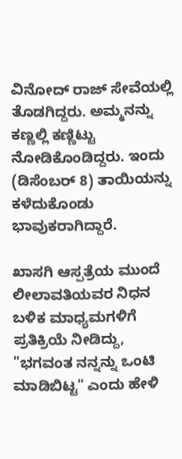ವಿನೋದ್ ರಾಜ್ ಸೇವೆಯಲ್ಲಿ ತೊಡಗಿದ್ದರು. ಅಮ್ಮನನ್ನು ಕಣ್ಣಲ್ಲಿ ಕಣ್ಣಿಟ್ಟು ನೋಡಿಕೊಂಡಿದ್ದರು. ಇಂದು (ಡಿಸೆಂಬರ್ 8) ತಾಯಿಯನ್ನು ಕಳೆದುಕೊಂಡು ಭಾವುಕರಾಗಿದ್ದಾರೆ.

ಖಾಸಗಿ ಆಸ್ಪತ್ರೆಯ ಮುಂದೆ ಲೀಲಾವತಿಯವರ ನಿಧನ ಬಳಿಕ ಮಾಧ್ಯಮಗಳಿಗೆ ಪ್ರತಿಕ್ರಿಯೆ ನೀಡಿದ್ದು, "ಭಗವಂತ ನನ್ನನ್ನು ಒಂಟಿ ಮಾಡಿಬಿಟ್ಟ" ಎಂದು ಹೇಳಿ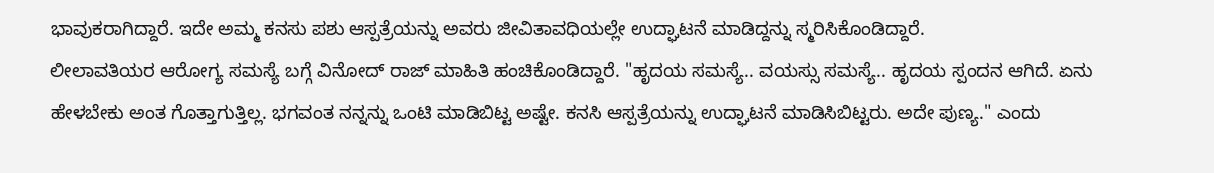ಭಾವುಕರಾಗಿದ್ದಾರೆ. ಇದೇ ಅಮ್ಮ ಕನಸು ಪಶು ಆಸ್ಪತ್ರೆಯನ್ನು ಅವರು ಜೀವಿತಾವಧಿಯಲ್ಲೇ ಉದ್ಘಾಟನೆ ಮಾಡಿದ್ದನ್ನು ಸ್ಮರಿಸಿಕೊಂಡಿದ್ದಾರೆ.
ಲೀಲಾವತಿಯರ ಆರೋಗ್ಯ ಸಮಸ್ಯೆ ಬಗ್ಗೆ ವಿನೋದ್ ರಾಜ್ ಮಾಹಿತಿ ಹಂಚಿಕೊಂಡಿದ್ದಾರೆ. "ಹೃದಯ ಸಮಸ್ಯೆ.. ವಯಸ್ಸು ಸಮಸ್ಯೆ.. ಹೃದಯ ಸ್ಪಂದನ ಆಗಿದೆ. ಏನು ಹೇಳಬೇಕು ಅಂತ ಗೊತ್ತಾಗುತ್ತಿಲ್ಲ. ಭಗವಂತ ನನ್ನನ್ನು ಒಂಟಿ ಮಾಡಿಬಿಟ್ಟ ಅಷ್ಟೇ. ಕನಸಿ ಆಸ್ಪತ್ರೆಯನ್ನು ಉದ್ಘಾಟನೆ ಮಾಡಿಸಿಬಿಟ್ಟರು. ಅದೇ ಪುಣ್ಯ." ಎಂದು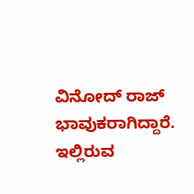ವಿನೋದ್ ರಾಜ್ ಭಾವುಕರಾಗಿದ್ದಾರೆ.
ಇಲ್ಲಿರುವ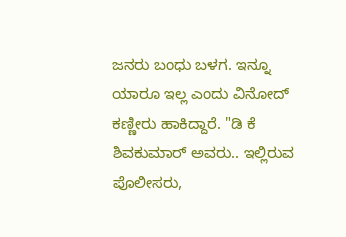ಜನರು ಬಂಧು ಬಳಗ. ಇನ್ನೂ ಯಾರೂ ಇಲ್ಲ ಎಂದು ವಿನೋದ್ ಕಣ್ಣೀರು ಹಾಕಿದ್ದಾರೆ. "ಡಿ ಕೆ ಶಿವಕುಮಾರ್ ಅವರು.. ಇಲ್ಲಿರುವ ಪೊಲೀಸರು,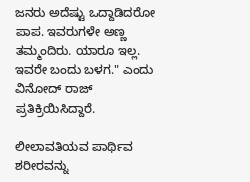ಜನರು ಅದೆಷ್ಟು ಒದ್ದಾಡಿದರೋ ಪಾಪ. ಇವರುಗಳೇ ಅಣ್ಣ ತಮ್ಮಂದಿರು. ಯಾರೂ ಇಲ್ಲ. ಇವರೇ ಬಂದು ಬಳಗ." ಎಂದು ವಿನೋದ್ ರಾಜ್ ಪ್ರತಿಕ್ರಿಯಿಸಿದ್ದಾರೆ.

ಲೀಲಾವತಿಯವ ಪಾರ್ಥಿವ ಶರೀರವನ್ನು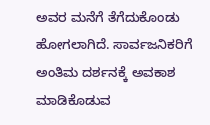ಅವರ ಮನೆಗೆ ತೆಗೆದುಕೊಂಡು ಹೋಗಲಾಗಿದೆ. ಸಾರ್ವಜನಿಕರಿಗೆ ಅಂತಿಮ ದರ್ಶನಕ್ಕೆ ಅವಕಾಶ ಮಾಡಿಕೊಡುವ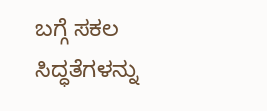ಬಗ್ಗೆ ಸಕಲ ಸಿದ್ಧತೆಗಳನ್ನು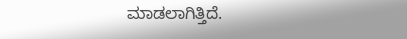ಮಾಡಲಾಗಿತ್ತಿದೆ.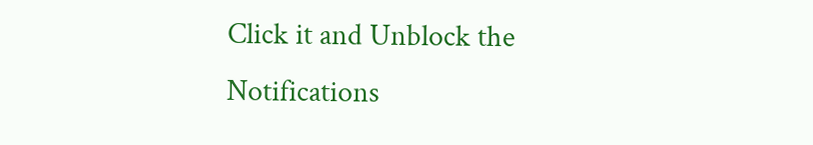Click it and Unblock the Notifications